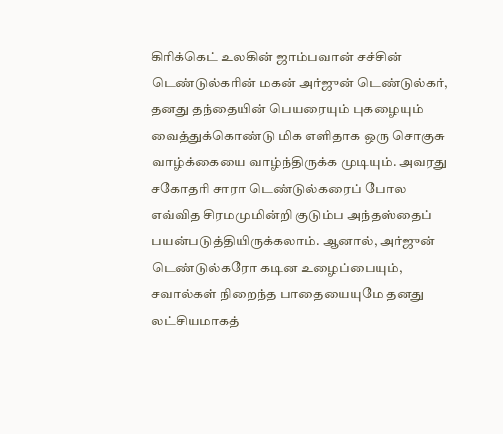கிரிக்கெட் உலகின் ஜாம்பவான் சச்சின் டெண்டுல்கரின் மகன் அர்ஜுன் டெண்டுல்கர், தனது தந்தையின் பெயரையும் புகழையும் வைத்துக்கொண்டு மிக எளிதாக ஒரு சொகுசு வாழ்க்கையை வாழ்ந்திருக்க முடியும். அவரது சகோதரி சாரா டெண்டுல்கரைப் போல எவ்வித சிரமமுமின்றி குடும்ப அந்தஸ்தைப் பயன்படுத்தியிருக்கலாம். ஆனால், அர்ஜுன் டெண்டுல்கரோ கடின உழைப்பையும், சவால்கள் நிறைந்த பாதையையுமே தனது லட்சியமாகத்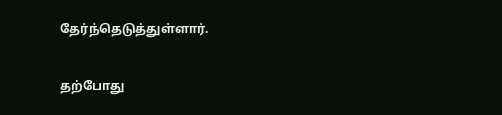தேர்ந்தெடுத்துள்ளார்.

தற்போது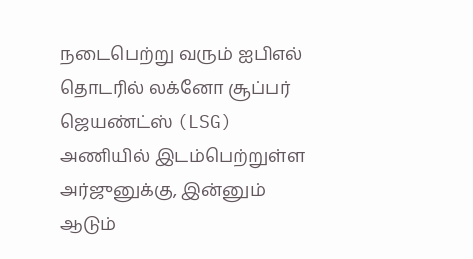நடைபெற்று வரும் ஐபிஎல் தொடரில் லக்னோ சூப்பர் ஜெயண்ட்ஸ் (LSG) அணியில் இடம்பெற்றுள்ள அர்ஜுனுக்கு, இன்னும் ஆடும்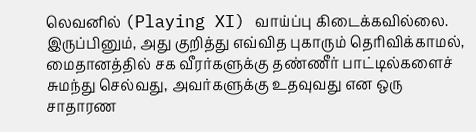லெவனில் (Playing XI) வாய்ப்பு கிடைக்கவில்லை. இருப்பினும், அது குறித்து எவ்வித புகாரும் தெரிவிக்காமல், மைதானத்தில் சக வீரர்களுக்கு தண்ணீர் பாட்டில்களைச் சுமந்து செல்வது, அவர்களுக்கு உதவுவது என ஒரு சாதாரண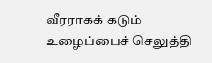வீரராகக் கடும் உழைப்பைச் செலுத்தி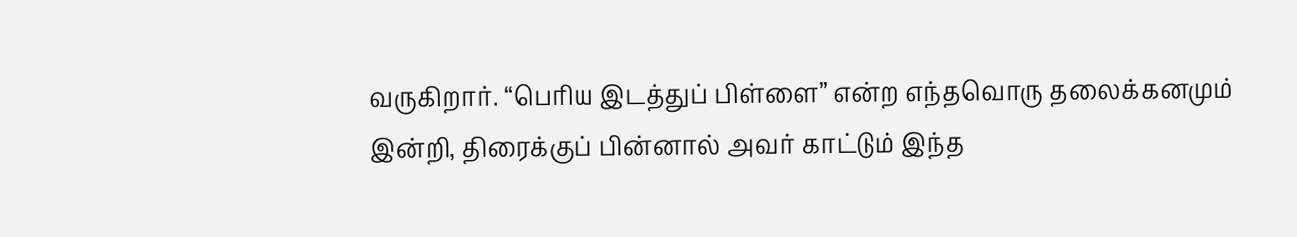வருகிறார். “பெரிய இடத்துப் பிள்ளை” என்ற எந்தவொரு தலைக்கனமும் இன்றி, திரைக்குப் பின்னால் அவர் காட்டும் இந்த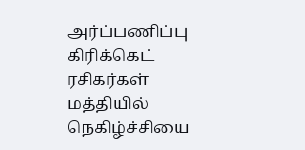அர்ப்பணிப்பு கிரிக்கெட் ரசிகர்கள் மத்தியில் நெகிழ்ச்சியை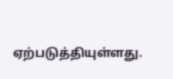ஏற்படுத்தியுள்ளது.